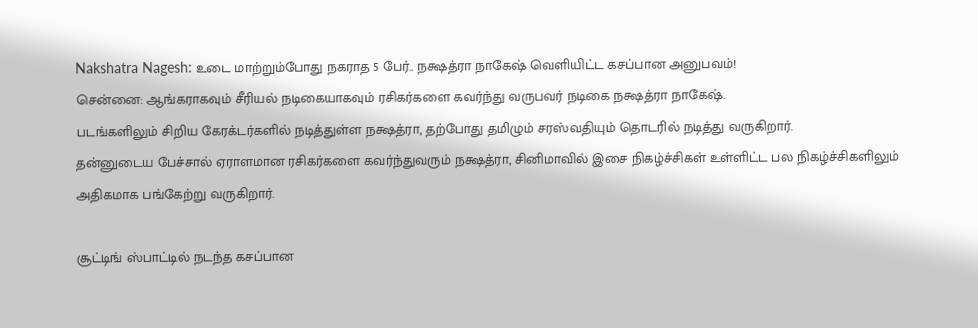Nakshatra Nagesh: உடை மாற்றும்போது நகராத 5 பேர்.. நக்ஷத்ரா நாகேஷ் வெளியிட்ட கசப்பான அனுபவம்!
சென்னை: ஆங்கராகவும் சீரியல் நடிகையாகவும் ரசிகர்களை கவர்ந்து வருபவர் நடிகை நக்ஷத்ரா நாகேஷ்.
படங்களிலும் சிறிய கேரக்டர்களில் நடித்துள்ள நக்ஷத்ரா, தற்போது தமிழும் சரஸ்வதியும் தொடரில் நடித்து வருகிறார்.
தன்னுடைய பேச்சால் ஏராளமான ரசிகர்களை கவர்ந்துவரும் நக்ஷத்ரா, சினிமாவில் இசை நிகழ்ச்சிகள் உள்ளிட்ட பல நிகழ்ச்சிகளிலும் அதிகமாக பங்கேற்று வருகிறார்.

சூட்டிங் ஸ்பாட்டில் நடந்த கசப்பான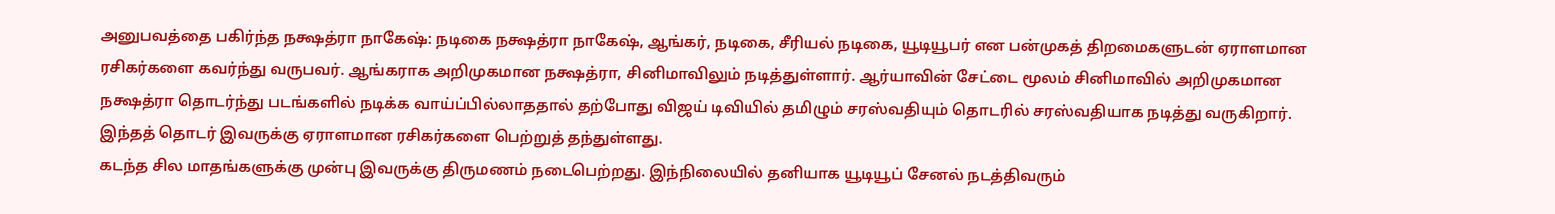அனுபவத்தை பகிர்ந்த நக்ஷத்ரா நாகேஷ்: நடிகை நக்ஷத்ரா நாகேஷ், ஆங்கர், நடிகை, சீரியல் நடிகை, யூடியூபர் என பன்முகத் திறமைகளுடன் ஏராளமான ரசிகர்களை கவர்ந்து வருபவர். ஆங்கராக அறிமுகமான நக்ஷத்ரா, சினிமாவிலும் நடித்துள்ளார். ஆர்யாவின் சேட்டை மூலம் சினிமாவில் அறிமுகமான நக்ஷத்ரா தொடர்ந்து படங்களில் நடிக்க வாய்ப்பில்லாததால் தற்போது விஜய் டிவியில் தமிழும் சரஸ்வதியும் தொடரில் சரஸ்வதியாக நடித்து வருகிறார். இந்தத் தொடர் இவருக்கு ஏராளமான ரசிகர்களை பெற்றுத் தந்துள்ளது.
கடந்த சில மாதங்களுக்கு முன்பு இவருக்கு திருமணம் நடைபெற்றது. இந்நிலையில் தனியாக யூடியூப் சேனல் நடத்திவரும்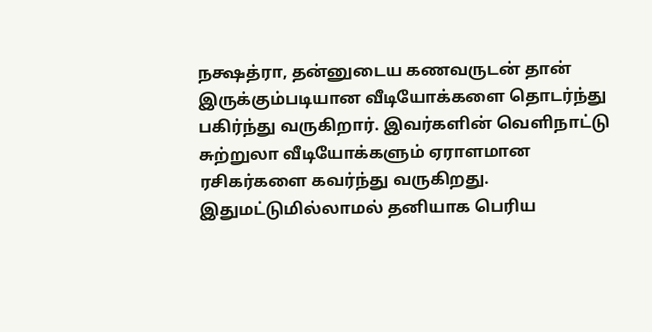நக்ஷத்ரா, தன்னுடைய கணவருடன் தான் இருக்கும்படியான வீடியோக்களை தொடர்ந்து பகிர்ந்து வருகிறார். இவர்களின் வெளிநாட்டு சுற்றுலா வீடியோக்களும் ஏராளமான ரசிகர்களை கவர்ந்து வருகிறது. இதுமட்டுமில்லாமல் தனியாக பெரிய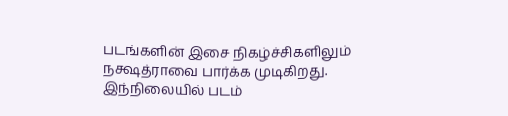படங்களின் இசை நிகழ்ச்சிகளிலும் நக்ஷத்ராவை பார்க்க முடிகிறது.
இந்நிலையில் படம்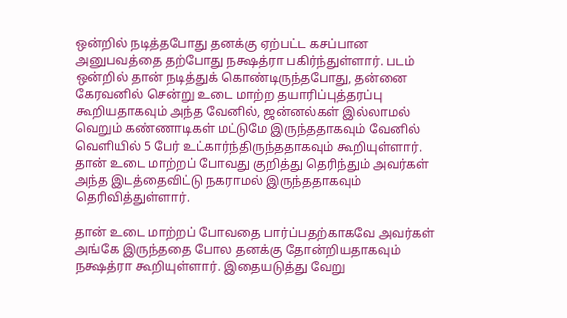ஒன்றில் நடித்தபோது தனக்கு ஏற்பட்ட கசப்பான அனுபவத்தை தற்போது நக்ஷத்ரா பகிர்ந்துள்ளார். படம் ஒன்றில் தான் நடித்துக் கொண்டிருந்தபோது, தன்னை கேரவனில் சென்று உடை மாற்ற தயாரிப்புத்தரப்பு கூறியதாகவும் அந்த வேனில், ஜன்னல்கள் இல்லாமல் வெறும் கண்ணாடிகள் மட்டுமே இருந்ததாகவும் வேனில் வெளியில் 5 பேர் உட்கார்ந்திருந்ததாகவும் கூறியுள்ளார். தான் உடை மாற்றப் போவது குறித்து தெரிந்தும் அவர்கள் அந்த இடத்தைவிட்டு நகராமல் இருந்ததாகவும் தெரிவித்துள்ளார்.

தான் உடை மாற்றப் போவதை பார்ப்பதற்காகவே அவர்கள் அங்கே இருந்ததை போல தனக்கு தோன்றியதாகவும் நக்ஷத்ரா கூறியுள்ளார். இதையடுத்து வேறு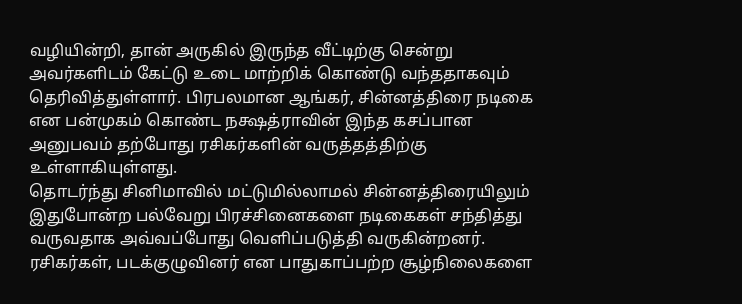வழியின்றி, தான் அருகில் இருந்த வீட்டிற்கு சென்று அவர்களிடம் கேட்டு உடை மாற்றிக் கொண்டு வந்ததாகவும் தெரிவித்துள்ளார். பிரபலமான ஆங்கர், சின்னத்திரை நடிகை என பன்முகம் கொண்ட நக்ஷத்ராவின் இந்த கசப்பான அனுபவம் தற்போது ரசிகர்களின் வருத்தத்திற்கு உள்ளாகியுள்ளது.
தொடர்ந்து சினிமாவில் மட்டுமில்லாமல் சின்னத்திரையிலும் இதுபோன்ற பல்வேறு பிரச்சினைகளை நடிகைகள் சந்தித்து வருவதாக அவ்வப்போது வெளிப்படுத்தி வருகின்றனர். ரசிகர்கள், படக்குழுவினர் என பாதுகாப்பற்ற சூழ்நிலைகளை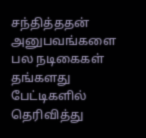சந்தித்ததன் அனுபவங்களை பல நடிகைகள் தங்களது பேட்டிகளில் தெரிவித்து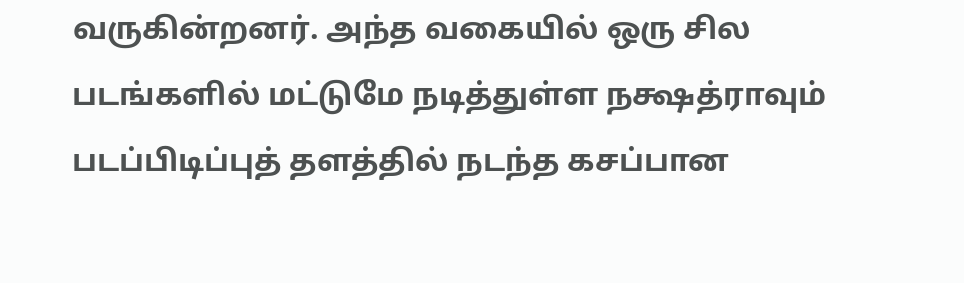வருகின்றனர். அந்த வகையில் ஒரு சில படங்களில் மட்டுமே நடித்துள்ள நக்ஷத்ராவும் படப்பிடிப்புத் தளத்தில் நடந்த கசப்பான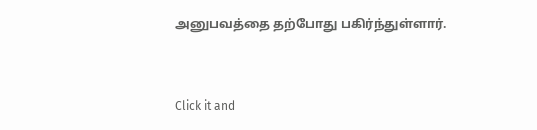அனுபவத்தை தற்போது பகிர்ந்துள்ளார்.


Click it and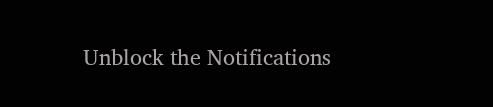Unblock the Notifications